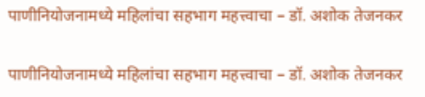पाणीनियोजनामध्ये महिलांचा सहभाग महत्त्वाचा – डॉ. अशोक तेजनकर

पाणीनियोजनामध्ये महिलांचा सहभाग महत्त्वाचा – डॉ. अशोक तेजनकर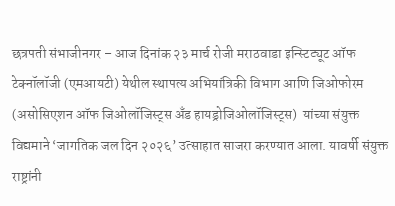छत्रपती संभाजीनगर – आज दिनांक २३ मार्च रोजी मराठवाडा इन्स्टिट्यूट ऑफ टेक्नॉलॉजी (एमआयटी) येथील स्थापत्य अभियांत्रिकी विभाग आणि जिओफोरम  (असोसिएशन ऑफ जिओलॉजिस्ट्स अँड हायड्रोजिओलॉजिस्ट्स)  यांच्या संयुक्त विद्यमाने ‘जागतिक जल दिन २०२६’ उत्साहात साजरा करण्यात आला. यावर्षी संयुक्त राष्ट्रांनी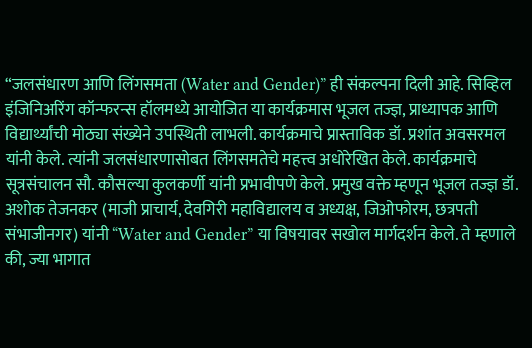“जलसंधारण आणि लिंगसमता (Water and Gender)” ही संकल्पना दिली आहे. सिव्हिल इंजिनिअरिंग कॉन्फरन्स हॉलमध्ये आयोजित या कार्यक्रमास भूजल तज्ज्ञ, प्राध्यापक आणि विद्यार्थ्यांची मोठ्या संख्येने उपस्थिती लाभली. कार्यक्रमाचे प्रास्ताविक डॉ. प्रशांत अवसरमल यांनी केले. त्यांनी जलसंधारणासोबत लिंगसमतेचे महत्त्व अधोरेखित केले. कार्यक्रमाचे सूत्रसंचालन सौ. कौसल्या कुलकर्णी यांनी प्रभावीपणे केले. प्रमुख वक्ते म्हणून भूजल तज्ज्ञ डॉ. अशोक तेजनकर (माजी प्राचार्य, देवगिरी महाविद्यालय व अध्यक्ष, जिओफोरम, छत्रपती संभाजीनगर) यांनी “Water and Gender” या विषयावर सखोल मार्गदर्शन केले. ते म्हणाले की, ज्या भागात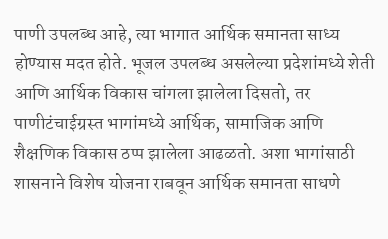पाणी उपलब्ध आहे, त्या भागात आर्थिक समानता साध्य होण्यास मदत होते. भूजल उपलब्ध असलेल्या प्रदेशांमध्ये शेती आणि आर्थिक विकास चांगला झालेला दिसतो, तर पाणीटंचाईग्रस्त भागांमध्ये आर्थिक, सामाजिक आणि शैक्षणिक विकास ठप्प झालेला आढळतो. अशा भागांसाठी शासनाने विशेष योजना राबवून आर्थिक समानता साधणे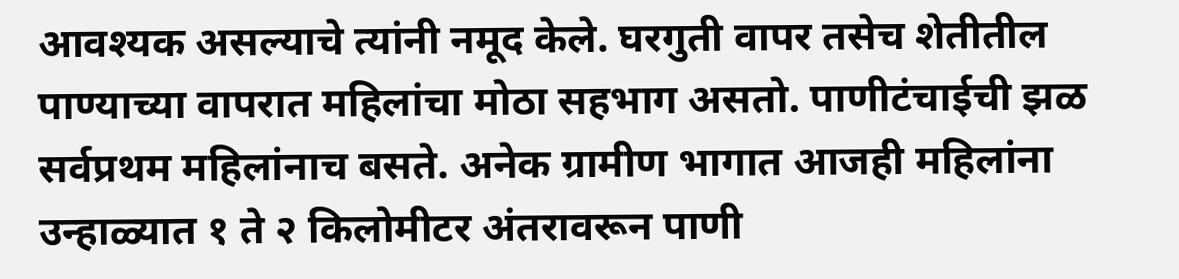आवश्यक असल्याचे त्यांनी नमूद केले. घरगुती वापर तसेच शेतीतील पाण्याच्या वापरात महिलांचा मोठा सहभाग असतो. पाणीटंचाईची झळ सर्वप्रथम महिलांनाच बसते. अनेक ग्रामीण भागात आजही महिलांना उन्हाळ्यात १ ते २ किलोमीटर अंतरावरून पाणी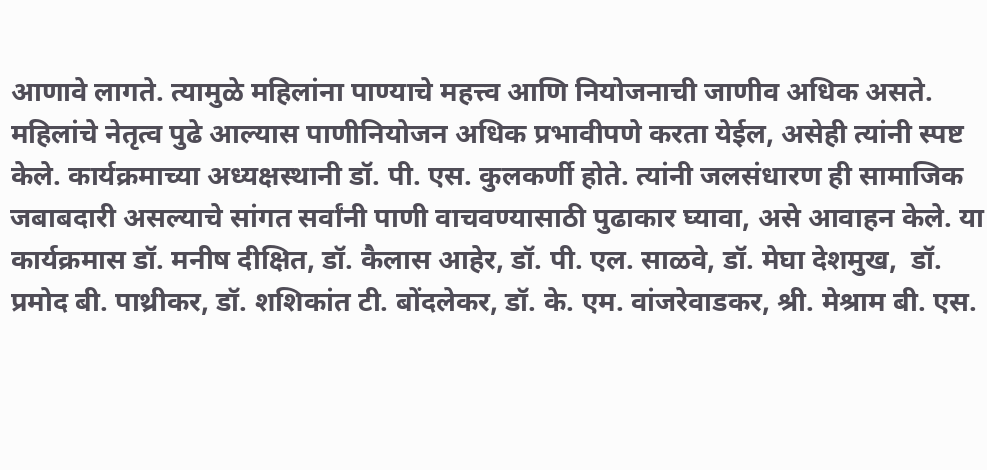आणावे लागते. त्यामुळे महिलांना पाण्याचे महत्त्व आणि नियोजनाची जाणीव अधिक असते. महिलांचे नेतृत्व पुढे आल्यास पाणीनियोजन अधिक प्रभावीपणे करता येईल, असेही त्यांनी स्पष्ट केले. कार्यक्रमाच्या अध्यक्षस्थानी डॉ. पी. एस. कुलकर्णी होते. त्यांनी जलसंधारण ही सामाजिक जबाबदारी असल्याचे सांगत सर्वांनी पाणी वाचवण्यासाठी पुढाकार घ्यावा, असे आवाहन केले. या कार्यक्रमास डॉ. मनीष दीक्षित, डॉ. कैलास आहेर, डॉ. पी. एल. साळवे, डॉ. मेघा देशमुख,  डॉ. प्रमोद बी. पाथ्रीकर, डॉ. शशिकांत टी. बोंदलेकर, डॉ. के. एम. वांजरेवाडकर, श्री. मेश्राम बी. एस.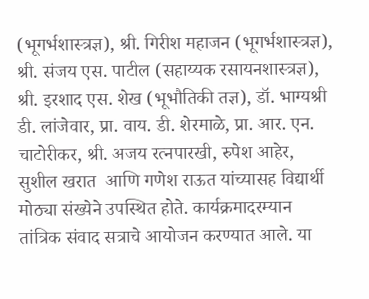(भूगर्भशास्त्रज्ञ), श्री. गिरीश महाजन (भूगर्भशास्त्रज्ञ), श्री. संजय एस. पाटील (सहाय्यक रसायनशास्त्रज्ञ), श्री. इरशाद एस. शेख (भूभौतिकी तज्ञ), डॉ. भाग्यश्री डी. लांजेवार, प्रा. वाय. डी. शेरमाळे, प्रा. आर. एन. चाटोरीकर, श्री. अजय रत्नपारखी, रुपेश आहेर, सुशील खरात  आणि गणेश राऊत यांच्यासह विद्यार्थी मोठ्या संख्येने उपस्थित होते. कार्यक्रमादरम्यान तांत्रिक संवाद सत्राचे आयोजन करण्यात आले. या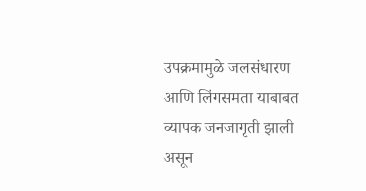उपक्रमामुळे जलसंधारण आणि लिंगसमता याबाबत व्यापक जनजागृती झाली असून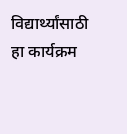विद्यार्थ्यांसाठी हा कार्यक्रम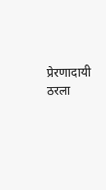प्रेरणादायी ठरला